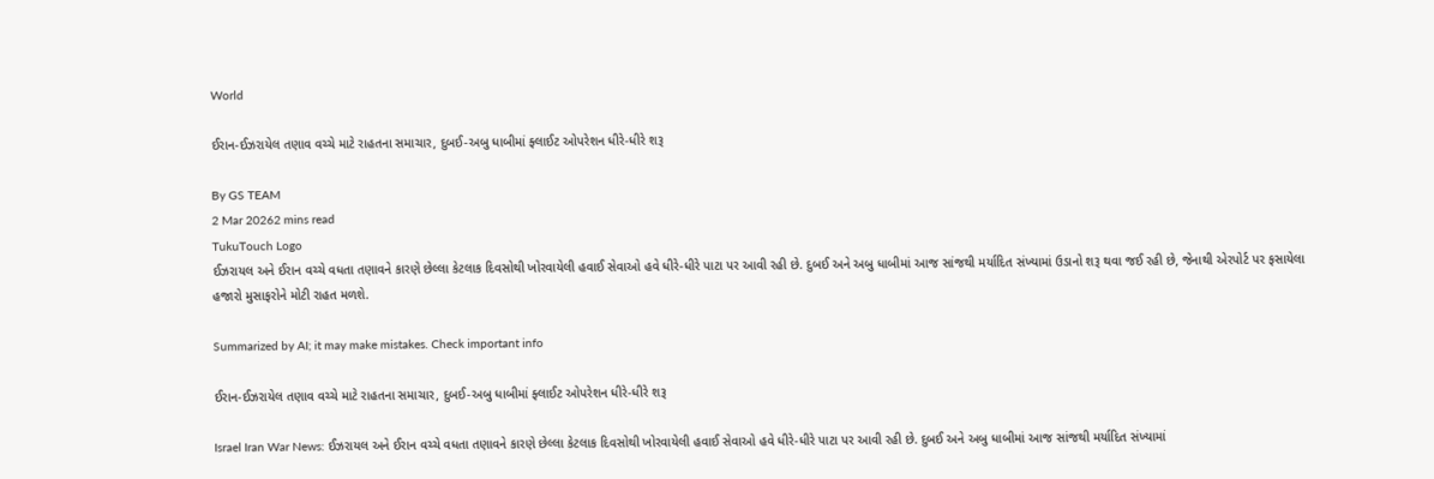World

ઈરાન-ઈઝરાયેલ તણાવ વચ્ચે માટે રાહતના સમાચાર, દુબઈ-અબુ ધાબીમાં ફ્લાઈટ ઓપરેશન ધીરે-ધીરે શરૂ

By GS TEAM
2 Mar 20262 mins read
TukuTouch Logo
ઈઝરાયલ અને ઈરાન વચ્ચે વધતા તણાવને કારણે છેલ્લા કેટલાક દિવસોથી ખોરવાયેલી હવાઈ સેવાઓ હવે ધીરે-ધીરે પાટા પર આવી રહી છે. દુબઈ અને અબુ ધાબીમાં આજ સાંજથી મર્યાદિત સંખ્યામાં ઉડાનો શરૂ થવા જઈ રહી છે, જેનાથી એરપોર્ટ પર ફસાયેલા હજારો મુસાફરોને મોટી રાહત મળશે.

Summarized by AI; it may make mistakes. Check important info

ઈરાન-ઈઝરાયેલ તણાવ વચ્ચે માટે રાહતના સમાચાર, દુબઈ-અબુ ધાબીમાં ફ્લાઈટ ઓપરેશન ધીરે-ધીરે શરૂ

Israel Iran War News: ઈઝરાયલ અને ઈરાન વચ્ચે વધતા તણાવને કારણે છેલ્લા કેટલાક દિવસોથી ખોરવાયેલી હવાઈ સેવાઓ હવે ધીરે-ધીરે પાટા પર આવી રહી છે. દુબઈ અને અબુ ધાબીમાં આજ સાંજથી મર્યાદિત સંખ્યામાં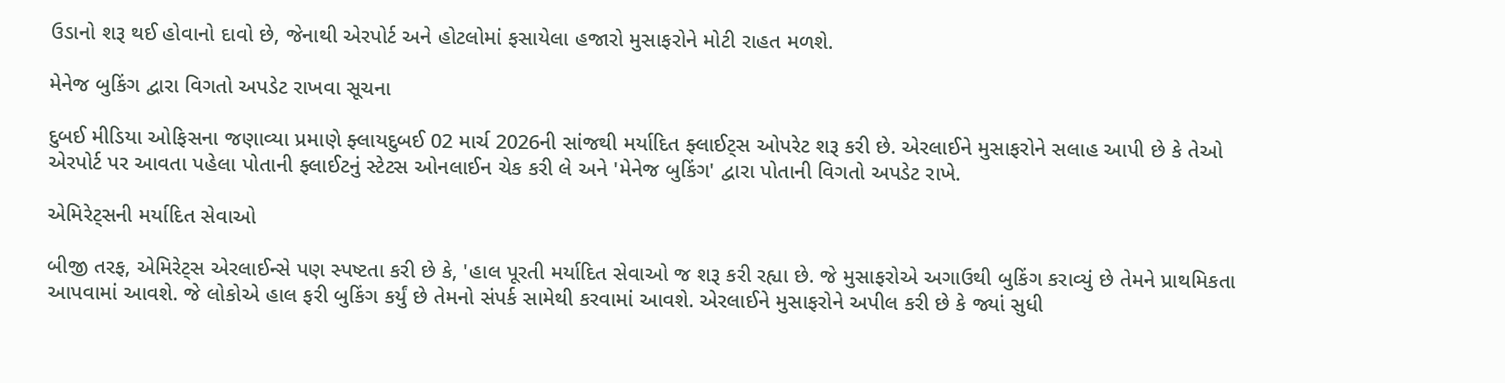ઉડાનો શરૂ થઈ હોવાનો દાવો છે, જેનાથી એરપોર્ટ અને હોટલોમાં ફસાયેલા હજારો મુસાફરોને મોટી રાહત મળશે.

મેનેજ બુકિંગ દ્વારા વિગતો અપડેટ રાખવા સૂચના

દુબઈ મીડિયા ઓફિસના જણાવ્યા પ્રમાણે ફ્લાયદુબઈ 02 માર્ચ 2026ની સાંજથી મર્યાદિત ફ્લાઈટ્સ ઓપરેટ શરૂ કરી છે. એરલાઈને મુસાફરોને સલાહ આપી છે કે તેઓ એરપોર્ટ પર આવતા પહેલા પોતાની ફ્લાઈટનું સ્ટેટસ ઓનલાઈન ચેક કરી લે અને 'મેનેજ બુકિંગ' દ્વારા પોતાની વિગતો અપડેટ રાખે.

એમિરેટ્સની મર્યાદિત સેવાઓ

બીજી તરફ, એમિરેટ્સ એરલાઈન્સે પણ સ્પષ્ટતા કરી છે કે, 'હાલ પૂરતી મર્યાદિત સેવાઓ જ શરૂ કરી રહ્યા છે. જે મુસાફરોએ અગાઉથી બુકિંગ કરાવ્યું છે તેમને પ્રાથમિકતા આપવામાં આવશે. જે લોકોએ હાલ ફરી બુકિંગ કર્યું છે તેમનો સંપર્ક સામેથી કરવામાં આવશે. એરલાઈને મુસાફરોને અપીલ કરી છે કે જ્યાં સુધી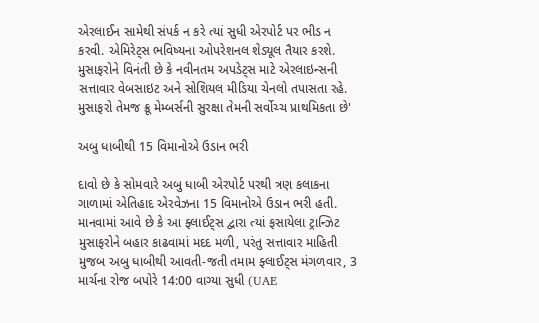એરલાઈન સામેથી સંપર્ક ન કરે ત્યાં સુધી એરપોર્ટ પર ભીડ ન કરવી. એમિરેટ્સ ભવિષ્યના ઓપરેશનલ શેડ્યૂલ તૈયાર કરશે. મુસાફરોને વિનંતી છે કે નવીનતમ અપડેટ્સ માટે એરલાઇન્સની સત્તાવાર વેબસાઇટ અને સોશિયલ મીડિયા ચેનલો તપાસતા રહે. મુસાફરો તેમજ ક્રૂ મેમ્બર્સની સુરક્ષા તેમની સર્વોચ્ચ પ્રાથમિકતા છે'

અબુ ધાબીથી 15 વિમાનોએ ઉડાન ભરી

દાવો છે કે સોમવારે અબુ ધાબી એરપોર્ટ પરથી ત્રણ કલાકના ગાળામાં એતિહાદ એરવેઝના 15 વિમાનોએ ઉડાન ભરી હતી. માનવામાં આવે છે કે આ ફ્લાઈટ્સ દ્વારા ત્યાં ફસાયેલા ટ્રાન્ઝિટ મુસાફરોને બહાર કાઢવામાં મદદ મળી, પરંતુ સત્તાવાર માહિતી મુજબ અબુ ધાબીથી આવતી-જતી તમામ ફ્લાઈટ્સ મંગળવાર, 3 માર્ચના રોજ બપોરે 14:00 વાગ્યા સુધી (UAE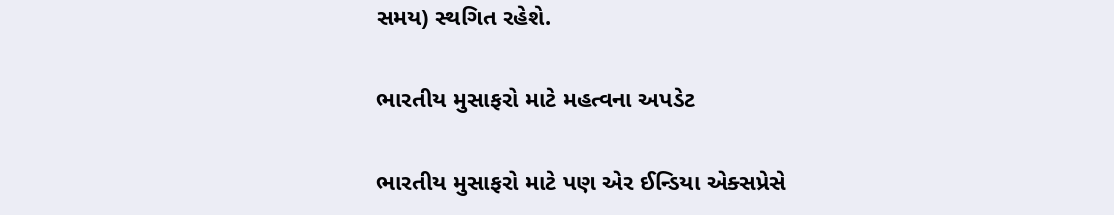સમય) સ્થગિત રહેશે.

ભારતીય મુસાફરો માટે મહત્વના અપડેટ

ભારતીય મુસાફરો માટે પણ એર ઈન્ડિયા એક્સપ્રેસે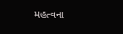મહત્વના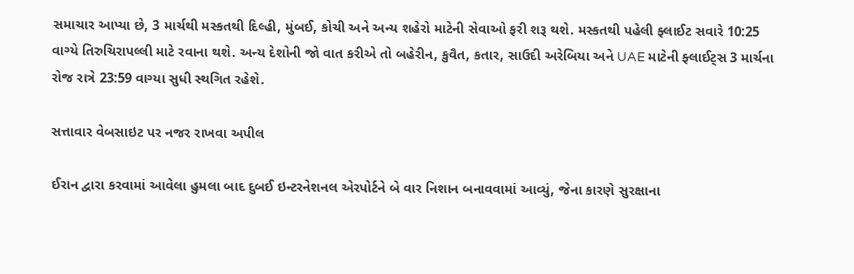સમાચાર આપ્યા છે, 3 માર્ચથી મસ્કતથી દિલ્હી, મુંબઈ, કોચી અને અન્ય શહેરો માટેની સેવાઓ ફરી શરૂ થશે. મસ્કતથી પહેલી ફ્લાઈટ સવારે 10:25 વાગ્યે તિરુચિરાપલ્લી માટે રવાના થશે. અન્ય દેશોની જો વાત કરીએ તો બહેરીન, કુવૈત, કતાર, સાઉદી અરેબિયા અને UAE માટેની ફ્લાઈટ્સ 3 માર્ચના રોજ રાત્રે 23:59 વાગ્યા સુધી સ્થગિત રહેશે.

સત્તાવાર વેબસાઇટ પર નજર રાખવા અપીલ

ઈરાન દ્વારા કરવામાં આવેલા હુમલા બાદ દુબઈ ઇન્ટરનેશનલ એરપોર્ટને બે વાર નિશાન બનાવવામાં આવ્યું, જેના કારણે સુરક્ષાના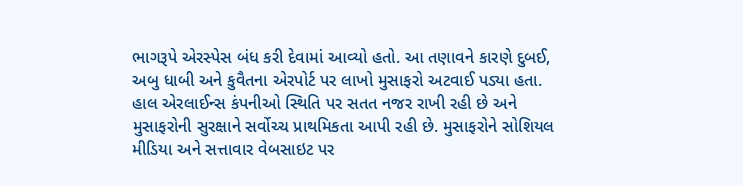ભાગરૂપે એરસ્પેસ બંધ કરી દેવામાં આવ્યો હતો. આ તણાવને કારણે દુબઈ, અબુ ધાબી અને કુવૈતના એરપોર્ટ પર લાખો મુસાફરો અટવાઈ પડ્યા હતા. હાલ એરલાઈન્સ કંપનીઓ સ્થિતિ પર સતત નજર રાખી રહી છે અને મુસાફરોની સુરક્ષાને સર્વોચ્ચ પ્રાથમિકતા આપી રહી છે. મુસાફરોને સોશિયલ મીડિયા અને સત્તાવાર વેબસાઇટ પર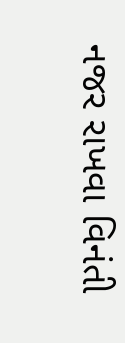નજર રાખવા વિનંતી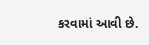કરવામાં આવી છે.